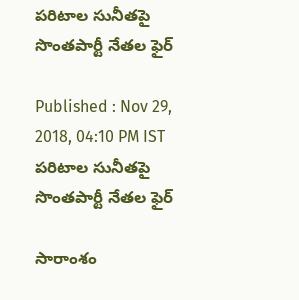పరిటాల సునీతపై సొంతపార్టీ నేతల ఫైర్

Published : Nov 29, 2018, 04:10 PM IST
పరిటాల సునీతపై సొంతపార్టీ నేతల ఫైర్

సారాంశం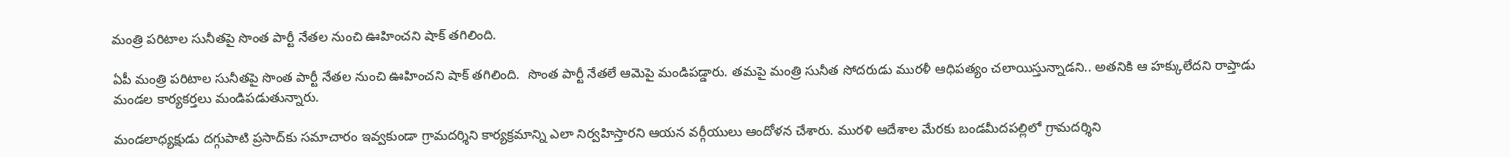మంత్రి పరిటాల సునీతపై సొంత పార్టీ నేతల నుంచి ఊహించని షాక్ తగిలింది.

ఏపీ మంత్రి పరిటాల సునీతపై సొంత పార్టీ నేతల నుంచి ఊహించని షాక్ తగిలింది.  సొంత పార్టీ నేతలే ఆమెపై మండిపడ్డారు. తమపై మంత్రి సునీత సోదరుడు మురళీ ఆధిపత్యం చలాయిస్తున్నాడని.. అతనికి ఆ హక్కులేదని రాప్తాడు మండల కార్యకర్తలు మండిపడుతున్నారు.

మండలాధ్యక్షుడు దగ్గుపాటి ప్రసాద్‌కు సమాచారం ఇవ్వకుండా గ్రామదర్శిని కార్యక్రమాన్ని ఎలా నిర్వహిస్తారని ఆయన వర్గీయులు ఆందోళన చేశారు. మురళి ఆదేశాల మేరకు బండమీదపల్లిలో గ్రామదర్శిని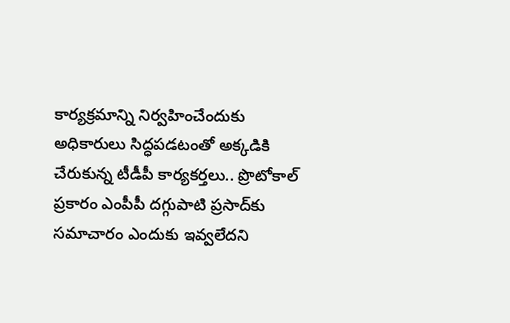కార్యక్రమాన్ని నిర్వహించేందుకు అధికారులు సిద్ధపడటంతో అక్కడికి చేరుకున్న టీడీపీ కార్యకర్తలు.. ప్రొటోకాల్‌ ప్రకారం ఎంపీపీ దగ్గుపాటి ప్రసాద్‌కు సమాచారం ఎందుకు ఇవ్వలేదని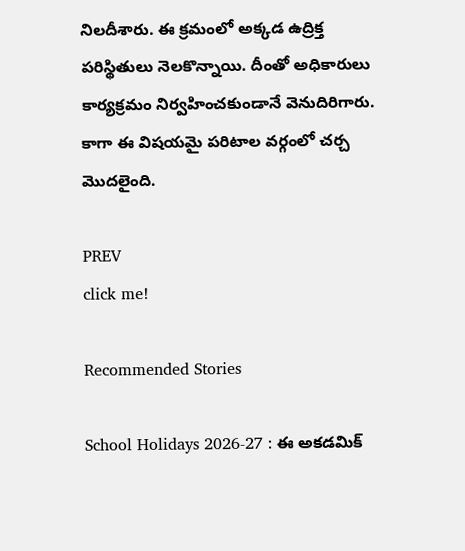నిలదీశారు. ఈ క్రమంలో అక్కడ ఉద్రిక్త పరిస్థితులు నెలకొన్నాయి. దీంతో అధికారులు కార్యక్రమం నిర్వహించకుండానే వెనుదిరిగారు. కాగా ఈ విషయమై పరిటాల వర్గంలో చర్చ మొదలైంది.

PREV
click me!

Recommended Stories

School Holidays 2026-27 : ఈ అకడమిక్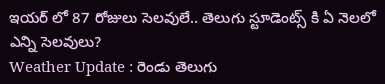ఇయర్ లో 87 రోజులు సెలవులే.. తెలుగు స్టూడెంట్స్ కి ఏ నెలలో ఎన్ని సెలవులు?
Weather Update : రెండు తెలుగు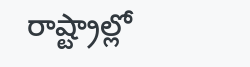రాష్ట్రాల్లో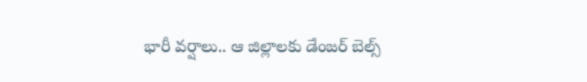భారీ వర్షాలు.. ఆ జిల్లాలకు డేంజర్ బెల్స్